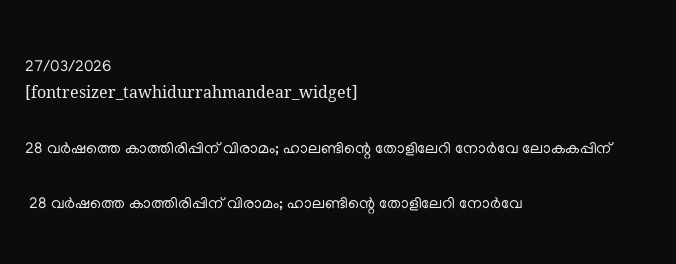27/03/2026
[fontresizer_tawhidurrahmandear_widget]

28 വര്‍ഷത്തെ കാത്തിരിപ്പിന് വിരാമം; ഹാലണ്ടിന്റെ തോളിലേറി നോര്‍വേ ലോകകപ്പിന്‌

 28 വര്‍ഷത്തെ കാത്തിരിപ്പിന് വിരാമം; ഹാലണ്ടിന്റെ തോളിലേറി നോര്‍വേ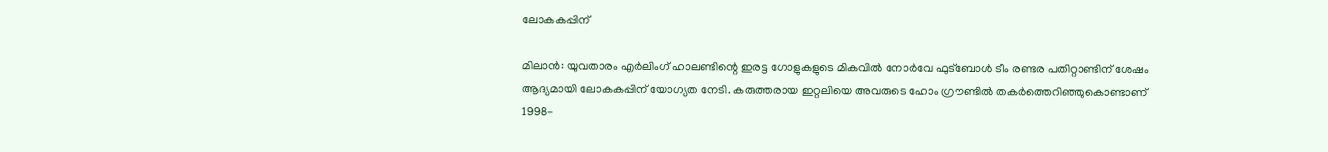ലോകകപ്പിന്‌

മിലാന്‍: യുവതാരം എർലിംഗ് ഹാലണ്ടിന്റെ ഇരട്ട ഗോളുകളുടെ മികവിൽ നോർവേ ഫുട്‌ബോൾ ടീം രണ്ടര പതിറ്റാണ്ടിന് ശേഷം ആദ്യമായി ലോകകപ്പിന് യോഗ്യത നേടി. കരുത്തരായ ഇറ്റലിയെ അവരുടെ ഹോം ഗ്രൗണ്ടിൽ തകർത്തെറിഞ്ഞുകൊണ്ടാണ് 1998-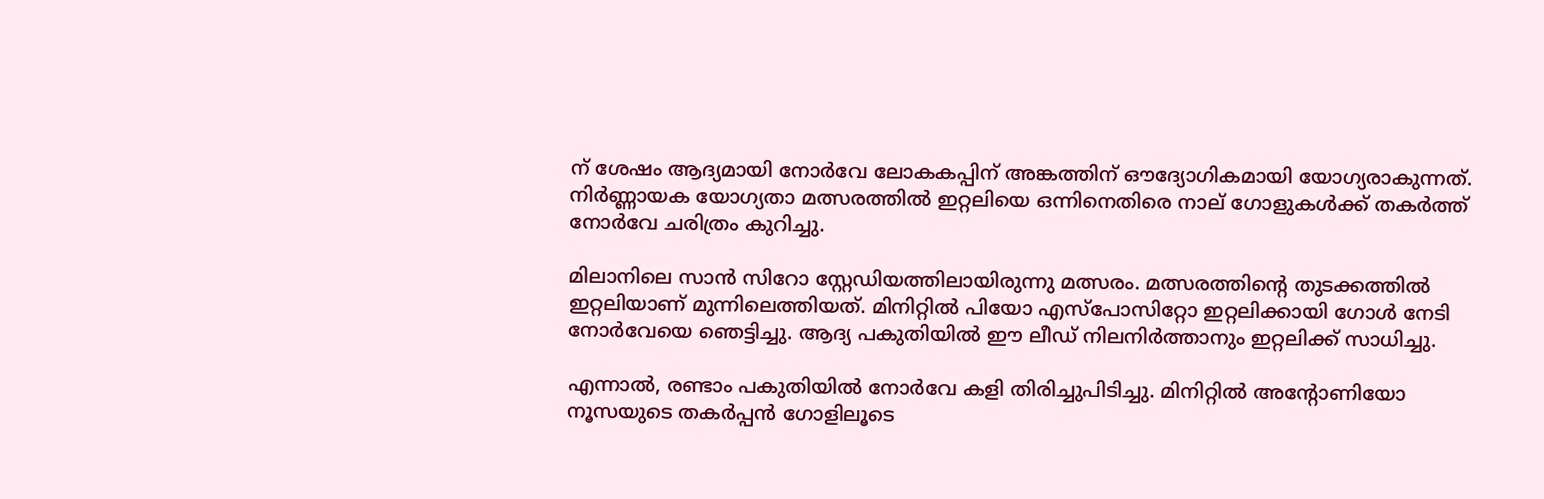ന് ശേഷം ആദ്യമായി നോർവേ ലോകകപ്പിന് അങ്കത്തിന് ഔദ്യോഗികമായി യോഗ്യരാകുന്നത്. നിർണ്ണായക യോഗ്യതാ മത്സരത്തിൽ ഇറ്റലിയെ ഒന്നിനെതിരെ നാല് ഗോളുകൾക്ക് തകർത്ത് നോർവേ ചരിത്രം കുറിച്ചു.

മിലാനിലെ സാൻ സിറോ സ്റ്റേഡിയത്തിലായിരുന്നു മത്സരം. മത്സരത്തിൻ്റെ തുടക്കത്തിൽ ഇറ്റലിയാണ് മുന്നിലെത്തിയത്. മിനിറ്റിൽ പിയോ എസ്പോസിറ്റോ ഇറ്റലിക്കായി ഗോൾ നേടി നോർവേയെ ഞെട്ടിച്ചു. ആദ്യ പകുതിയിൽ ഈ ലീഡ് നിലനിർത്താനും ഇറ്റലിക്ക് സാധിച്ചു.

എന്നാൽ, രണ്ടാം പകുതിയിൽ നോർവേ കളി തിരിച്ചുപിടിച്ചു. മിനിറ്റിൽ അൻ്റോണിയോ നൂസയുടെ തകർപ്പൻ ഗോളിലൂടെ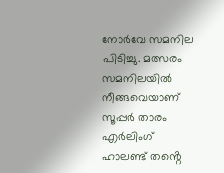നോർവേ സമനില പിടിച്ചു. മത്സരം സമനിലയിൽ നീങ്ങവെയാണ് സൂപ്പർ താരം എർലിംഗ് ഹാലണ്ട് തൻ്റെ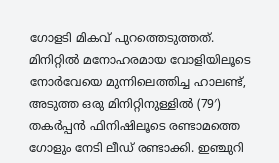ഗോളടി മികവ് പുറത്തെടുത്തത്. മിനിറ്റിൽ മനോഹരമായ വോളിയിലൂടെ നോർവേയെ മുന്നിലെത്തിച്ച ഹാലണ്ട്, അടുത്ത ഒരു മിനിറ്റിനുള്ളിൽ (79′) തകർപ്പൻ ഫിനിഷിലൂടെ രണ്ടാമത്തെ ഗോളും നേടി ലീഡ് രണ്ടാക്കി. ഇഞ്ചുറി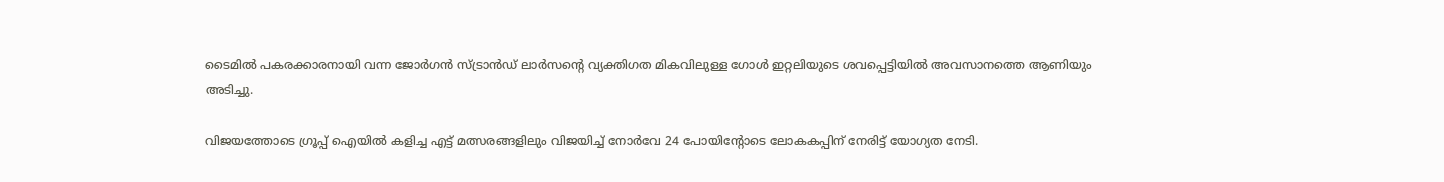ടൈമിൽ പകരക്കാരനായി വന്ന ജോർഗൻ സ്ട്രാൻഡ് ലാർസൻ്റെ വ്യക്തിഗത മികവിലുള്ള ഗോൾ ഇറ്റലിയുടെ ശവപ്പെട്ടിയിൽ അവസാനത്തെ ആണിയും അടിച്ചു.

വിജയത്തോടെ ഗ്രൂപ്പ് ഐയിൽ കളിച്ച എട്ട് മത്സരങ്ങളിലും വിജയിച്ച് നോർവേ 24 പോയിൻ്റോടെ ലോകകപ്പിന് നേരിട്ട് യോഗ്യത നേടി.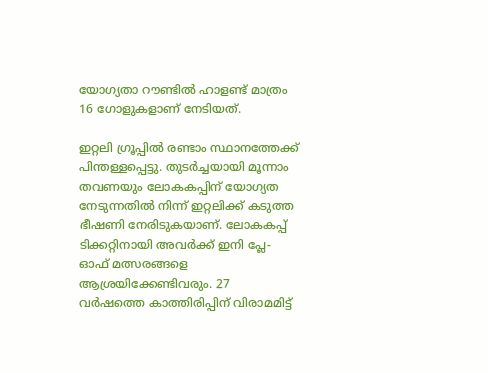യോഗ്യതാ റൗണ്ടിൽ ഹാളണ്ട് മാത്രം 16 ഗോളുകളാണ് നേടിയത്.

ഇറ്റലി ഗ്രൂപ്പിൽ രണ്ടാം സ്ഥാനത്തേക്ക് പിന്തള്ളപ്പെട്ടു. തുടർച്ചയായി മൂന്നാം തവണയും ലോകകപ്പിന് യോഗ്യത നേടുന്നതിൽ നിന്ന് ഇറ്റലിക്ക് കടുത്ത ഭീഷണി നേരിടുകയാണ്. ലോകകപ്പ് ടിക്കറ്റിനായി അവർക്ക് ഇനി പ്ലേ-ഓഫ് മത്സരങ്ങളെ ആശ്രയിക്കേണ്ടിവരും. 27 വർഷത്തെ കാത്തിരിപ്പിന് വിരാമമിട്ട്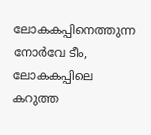ലോകകപ്പിനെത്തുന്ന നോർവേ ടീം, ലോകകപ്പിലെ കറുത്ത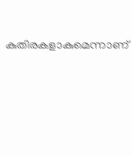കുതിരകളാകുമെന്നാണ്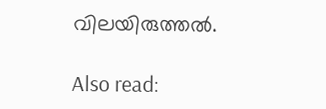വിലയിരുത്തൽ.

Also read: